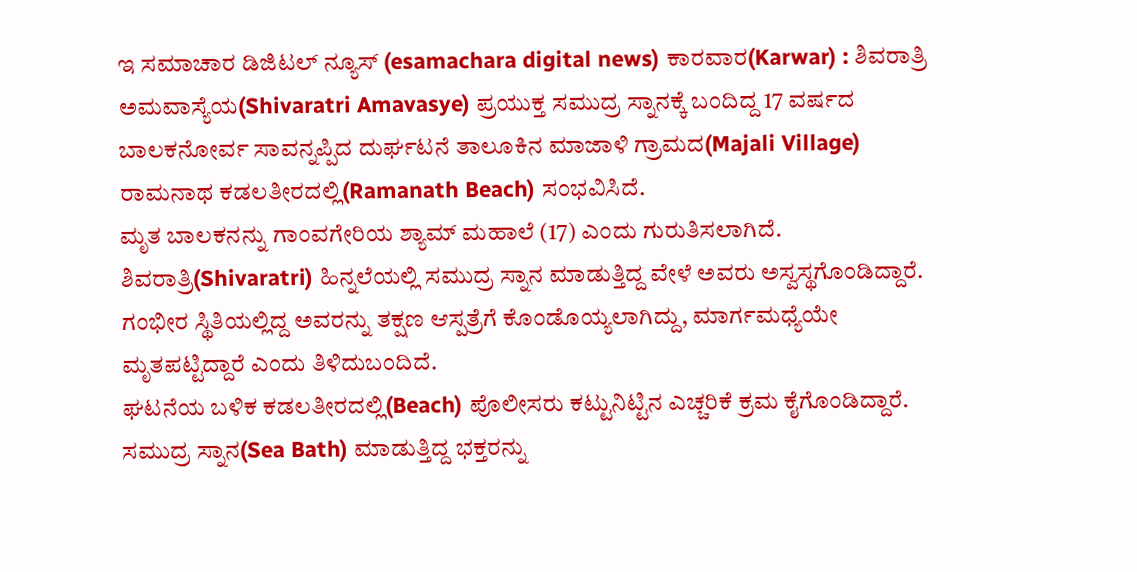ಇ ಸಮಾಚಾರ ಡಿಜಿಟಲ್ ನ್ಯೂಸ್ (esamachara digital news) ಕಾರವಾರ(Karwar) : ಶಿವರಾತ್ರಿ ಅಮವಾಸ್ಯೆಯ(Shivaratri Amavasye) ಪ್ರಯುಕ್ತ ಸಮುದ್ರ ಸ್ನಾನಕ್ಕೆ ಬಂದಿದ್ದ 17 ವರ್ಷದ ಬಾಲಕನೋರ್ವ ಸಾವನ್ನಪ್ಪಿದ ದುರ್ಘಟನೆ ತಾಲೂಕಿನ ಮಾಜಾಳಿ ಗ್ರಾಮದ(Majali Village) ರಾಮನಾಥ ಕಡಲತೀರದಲ್ಲಿ(Ramanath Beach) ಸಂಭವಿಸಿದೆ.
ಮೃತ ಬಾಲಕನನ್ನು ಗಾಂವಗೇರಿಯ ಶ್ಯಾಮ್ ಮಹಾಲೆ (17) ಎಂದು ಗುರುತಿಸಲಾಗಿದೆ. ಶಿವರಾತ್ರಿ(Shivaratri) ಹಿನ್ನಲೆಯಲ್ಲಿ ಸಮುದ್ರ ಸ್ನಾನ ಮಾಡುತ್ತಿದ್ದ ವೇಳೆ ಅವರು ಅಸ್ವಸ್ಥಗೊಂಡಿದ್ದಾರೆ. ಗಂಭೀರ ಸ್ಥಿತಿಯಲ್ಲಿದ್ದ ಅವರನ್ನು ತಕ್ಷಣ ಆಸ್ಪತ್ರೆಗೆ ಕೊಂಡೊಯ್ಯಲಾಗಿದ್ದು, ಮಾರ್ಗಮಧ್ಯೆಯೇ ಮೃತಪಟ್ಟಿದ್ದಾರೆ ಎಂದು ತಿಳಿದುಬಂದಿದೆ.
ಘಟನೆಯ ಬಳಿಕ ಕಡಲತೀರದಲ್ಲಿ(Beach) ಪೊಲೀಸರು ಕಟ್ಟುನಿಟ್ಟಿನ ಎಚ್ಚರಿಕೆ ಕ್ರಮ ಕೈಗೊಂಡಿದ್ದಾರೆ. ಸಮುದ್ರ ಸ್ನಾನ(Sea Bath) ಮಾಡುತ್ತಿದ್ದ ಭಕ್ತರನ್ನು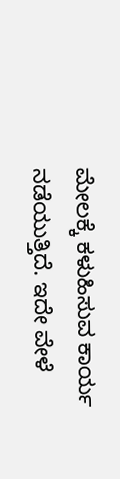ಮೇಲಕ್ಕೆ ಕಳುಹಿಸುವ ಕಾರ್ಯ ನಡೆಯುತ್ತಿದೆ. ಇದೇ ವೇಳೆ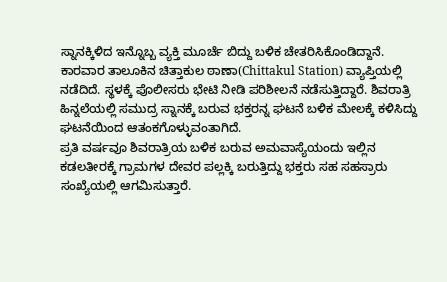ಸ್ನಾನಕ್ಕಿಳಿದ ಇನ್ನೊಬ್ಬ ವ್ಯಕ್ತಿ ಮೂರ್ಚೆ ಬಿದ್ದು ಬಳಿಕ ಚೇತರಿಸಿಕೊಂಡಿದ್ದಾನೆ.
ಕಾರವಾರ ತಾಲೂಕಿನ ಚಿತ್ತಾಕುಲ ಠಾಣಾ(Chittakul Station) ವ್ಯಾಪ್ತಿಯಲ್ಲಿ ನಡೆದಿದೆ. ಸ್ಥಳಕ್ಕೆ ಪೊಲೀಸರು ಭೇಟಿ ನೀಡಿ ಪರಿಶೀಲನೆ ನಡೆಸುತ್ತಿದ್ದಾರೆ. ಶಿವರಾತ್ರಿ ಹಿನ್ನಲೆಯಲ್ಲಿ ಸಮುದ್ರ ಸ್ನಾನಕ್ಕೆ ಬರುವ ಭಕ್ತರನ್ನ ಘಟನೆ ಬಳಿಕ ಮೇಲಕ್ಕೆ ಕಳಿಸಿದ್ದು ಘಟನೆಯಿಂದ ಆತಂಕಗೊಳ್ಳುವಂತಾಗಿದೆ.
ಪ್ರತಿ ವರ್ಷವೂ ಶಿವರಾತ್ರಿಯ ಬಳಿಕ ಬರುವ ಅಮವಾಸ್ಯೆಯಂದು ಇಲ್ಲಿನ ಕಡಲತೀರಕ್ಕೆ ಗ್ರಾಮಗಳ ದೇವರ ಪಲ್ಲಕ್ಕಿ ಬರುತ್ತಿದ್ದು ಭಕ್ತರು ಸಹ ಸಹಸ್ರಾರು ಸಂಖ್ಯೆಯಲ್ಲಿ ಆಗಮಿಸುತ್ತಾರೆ.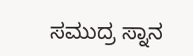ಸಮುದ್ರ ಸ್ನಾನ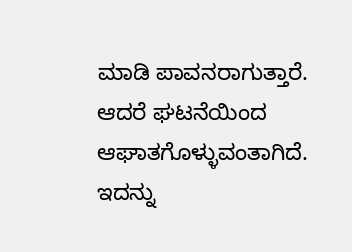ಮಾಡಿ ಪಾವನರಾಗುತ್ತಾರೆ. ಆದರೆ ಘಟನೆಯಿಂದ ಆಘಾತಗೊಳ್ಳುವಂತಾಗಿದೆ.
ಇದನ್ನು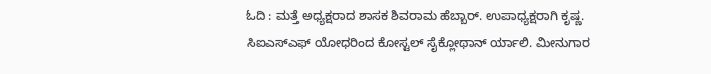ಓದಿ : ಮತ್ತೆ ಅಧ್ಯಕ್ಷರಾದ ಶಾಸಕ ಶಿವರಾಮ ಹೆಬ್ಬಾರ್. ಉಪಾಧ್ಯಕ್ಷರಾಗಿ ಕೃಷ್ಣ.
ಸಿಐಎಸ್ಎಫ್ ಯೋಧರಿಂದ ಕೋಸ್ಟಲ್ ಸೈಕ್ಲೋಥಾನ್ ರ್ಯಾಲಿ. ಮೀನುಗಾರ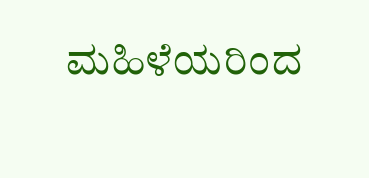ಮಹಿಳೆಯರಿಂದ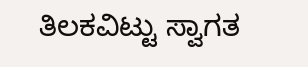ತಿಲಕವಿಟ್ಟು ಸ್ವಾಗತ